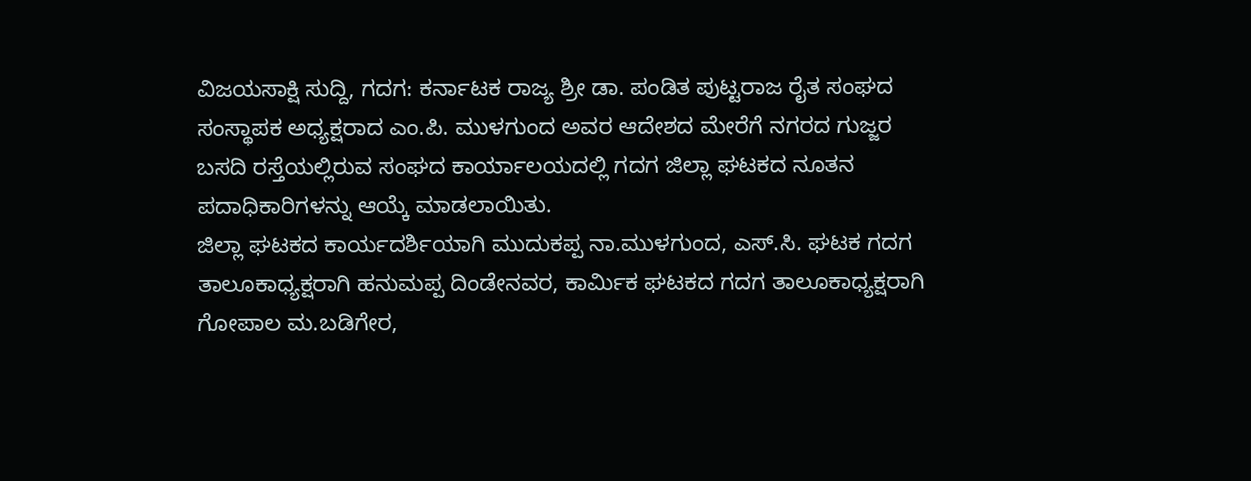ವಿಜಯಸಾಕ್ಷಿ ಸುದ್ದಿ, ಗದಗ: ಕರ್ನಾಟಕ ರಾಜ್ಯ ಶ್ರೀ ಡಾ. ಪಂಡಿತ ಪುಟ್ಟರಾಜ ರೈತ ಸಂಘದ ಸಂಸ್ಥಾಪಕ ಅಧ್ಯಕ್ಷರಾದ ಎಂ.ಪಿ. ಮುಳಗುಂದ ಅವರ ಆದೇಶದ ಮೇರೆಗೆ ನಗರದ ಗುಜ್ಜರ ಬಸದಿ ರಸ್ತೆಯಲ್ಲಿರುವ ಸಂಘದ ಕಾರ್ಯಾಲಯದಲ್ಲಿ ಗದಗ ಜಿಲ್ಲಾ ಘಟಕದ ನೂತನ ಪದಾಧಿಕಾರಿಗಳನ್ನು ಆಯ್ಕೆ ಮಾಡಲಾಯಿತು.
ಜಿಲ್ಲಾ ಘಟಕದ ಕಾರ್ಯದರ್ಶಿಯಾಗಿ ಮುದುಕಪ್ಪ ನಾ.ಮುಳಗುಂದ, ಎಸ್.ಸಿ. ಘಟಕ ಗದಗ ತಾಲೂಕಾಧ್ಯಕ್ಷರಾಗಿ ಹನುಮಪ್ಪ ದಿಂಡೇನವರ, ಕಾರ್ಮಿಕ ಘಟಕದ ಗದಗ ತಾಲೂಕಾಧ್ಯಕ್ಷರಾಗಿ ಗೋಪಾಲ ಮ.ಬಡಿಗೇರ,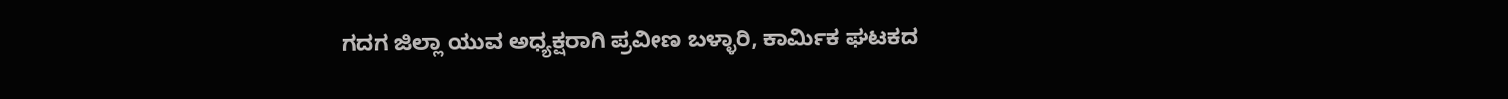ಗದಗ ಜಿಲ್ಲಾ ಯುವ ಅಧ್ಯಕ್ಷರಾಗಿ ಪ್ರವೀಣ ಬಳ್ಳಾರಿ, ಕಾರ್ಮಿಕ ಘಟಕದ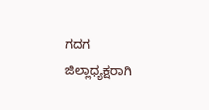ಗದಗ ಜಿಲ್ಲಾಧ್ಯಕ್ಷರಾಗಿ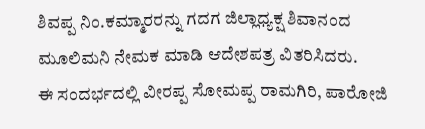ಶಿವಪ್ಪ ನಿಂ.ಕಮ್ಮಾರರನ್ನು ಗದಗ ಜಿಲ್ಲಾಧ್ಯಕ್ಷ ಶಿವಾನಂದ ಮೂಲಿಮನಿ ನೇಮಕ ಮಾಡಿ ಆದೇಶಪತ್ರ ವಿತರಿಸಿದರು.
ಈ ಸಂದರ್ಭದಲ್ಲಿ ವೀರಪ್ಪ ಸೋಮಪ್ಪ ರಾಮಗಿರಿ, ಪಾರೋಜಿ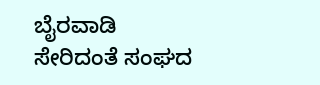ಬೈರವಾಡಿ ಸೇರಿದಂತೆ ಸಂಘದ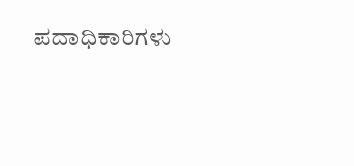ಪದಾಧಿಕಾರಿಗಳು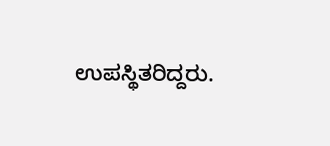ಉಪಸ್ಥಿತರಿದ್ದರು.